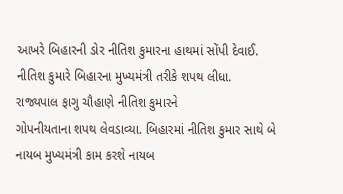આખરે બિહારની ડોર નીતિશ કુમારના હાથમાં સોંપી દેવાઈ. નીતિશ કુમારે બિહારના મુખ્યમંત્રી તરીકે શપથ લીધા. રાજ્યપાલ ફાગુ ચૌહાણે નીતિશ કુમારને
ગોપનીયતાના શપથ લેવડાવ્યા. બિહારમાં નીતિશ કુમાર સાથે બે નાયબ મુખ્યમંત્રી કામ કરશે નાયબ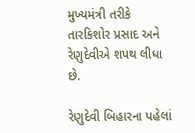મુખ્યમંત્રી તરીકે તારકિશોર પ્રસાદ અને રેણુદેવીએ શપથ લીધા છે.

રેણુદેવી બિહારના પહેલાં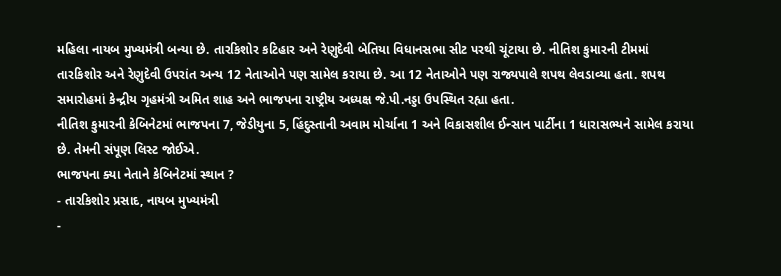મહિલા નાયબ મુખ્યમંત્રી બન્યા છે. તારકિશોર કટિહાર અને રેણુદેવી બેતિયા વિધાનસભા સીટ પરથી ચૂંટાયા છે. નીતિશ કુમારની ટીમમાં
તારકિશોર અને રેણુદેવી ઉપરાંત અન્ય 12 નેતાઓને પણ સામેલ કરાયા છે. આ 12 નેતાઓને પણ રાજ્યપાલે શપથ લેવડાવ્યા હતા. શપથ સમારોહમાં કેન્દ્રીય ગૃહમંત્રી અમિત શાહ અને ભાજપના રાષ્ટ્રીય અધ્યક્ષ જે.પી.નડ્ડા ઉપસ્થિત રહ્યા હતા.
નીતિશ કુમારની કેબિનેટમાં ભાજપના 7, જેડીયુના 5, હિંદુસ્તાની અવામ મોર્ચાના 1 અને વિકાસશીલ ઈન્સાન પાર્ટીના 1 ધારાસભ્યને સામેલ કરાયા છે. તેમની સંપૂણ લિસ્ટ જોઈએ.
ભાજપના ક્યા નેતાને કેબિનેટમાં સ્થાન ?
- તારકિશોર પ્રસાદ, નાયબ મુખ્યમંત્રી
-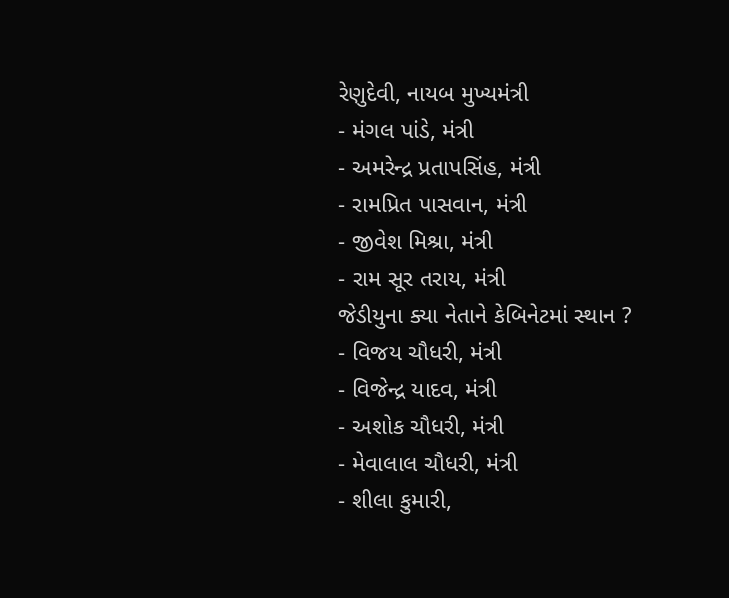રેણુદેવી, નાયબ મુખ્યમંત્રી
- મંગલ પાંડે, મંત્રી
- અમરેન્દ્ર પ્રતાપસિંહ, મંત્રી
- રામપ્રિત પાસવાન, મંત્રી
- જીવેશ મિશ્રા, મંત્રી
- રામ સૂર તરાય, મંત્રી
જેડીયુના ક્યા નેતાને કેબિનેટમાં સ્થાન ?
- વિજય ચૌધરી, મંત્રી
- વિજેન્દ્ર યાદવ, મંત્રી
- અશોક ચૌધરી, મંત્રી
- મેવાલાલ ચૌધરી, મંત્રી
- શીલા કુમારી,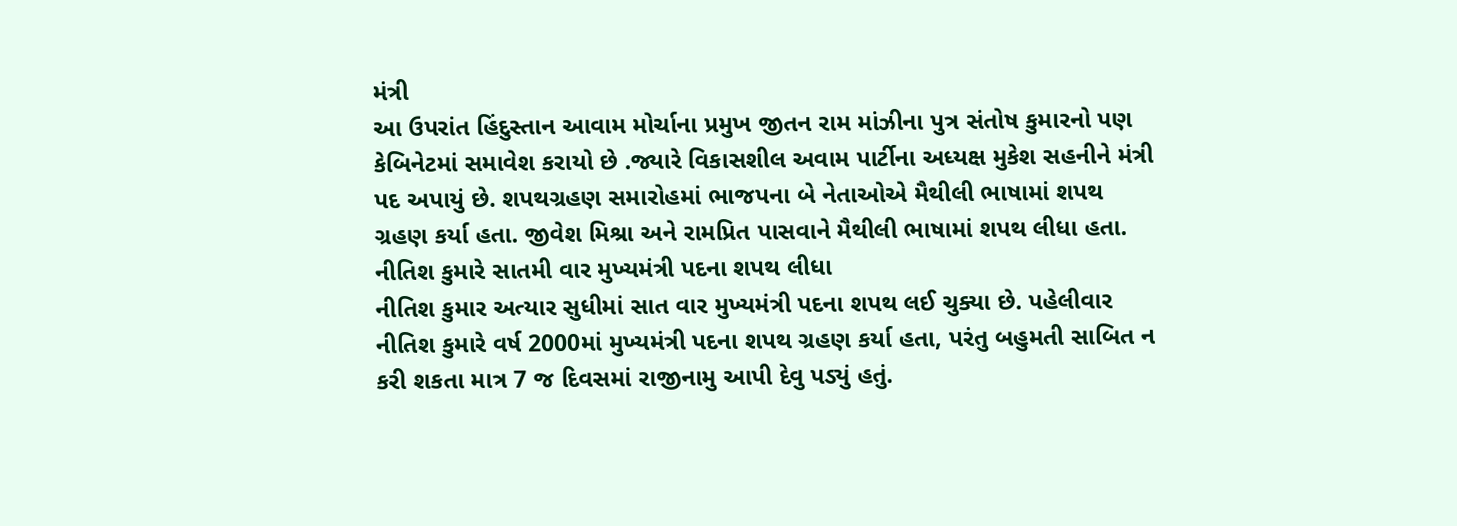મંત્રી
આ ઉપરાંત હિંદુસ્તાન આવામ મોર્ચાના પ્રમુખ જીતન રામ માંઝીના પુત્ર સંતોષ કુમારનો પણ કેબિનેટમાં સમાવેશ કરાયો છે .જ્યારે વિકાસશીલ અવામ પાર્ટીના અધ્યક્ષ મુકેશ સહનીને મંત્રી પદ અપાયું છે. શપથગ્રહણ સમારોહમાં ભાજપના બે નેતાઓએ મૈથીલી ભાષામાં શપથ ગ્રહણ કર્યા હતા. જીવેશ મિશ્રા અને રામપ્રિત પાસવાને મૈથીલી ભાષામાં શપથ લીધા હતા.
નીતિશ કુમારે સાતમી વાર મુખ્યમંત્રી પદના શપથ લીધા
નીતિશ કુમાર અત્યાર સુધીમાં સાત વાર મુખ્યમંત્રી પદના શપથ લઈ ચુક્યા છે. પહેલીવાર નીતિશ કુમારે વર્ષ 2000માં મુખ્યમંત્રી પદના શપથ ગ્રહણ કર્યા હતા, પરંતુ બહુમતી સાબિત ન કરી શકતા માત્ર 7 જ દિવસમાં રાજીનામુ આપી દેવુ પડ્યું હતું.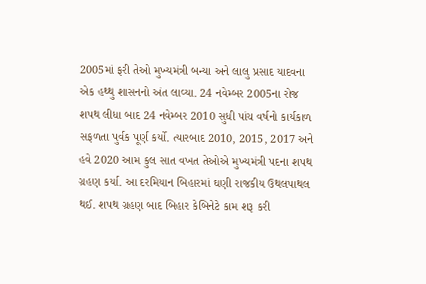2005માં ફરી તેઓ મુખ્યમંત્રી બન્યા અને લાલુ પ્રસાદ યાદવના એક હથ્થુ શાસનનો અંત લાવ્યા. 24 નવેમ્બર 2005ના રોજ શપથ લીધા બાદ 24 નવેમ્બર 2010 સુધી પાંચ વર્ષનો કાર્યકાળ સફળતા પુર્વક પૂર્ણ કર્યો. ત્યારબાદ 2010, 2015, 2017 અને હવે 2020 આમ કુલ સાત વખત તેઓએ મુખ્યમંત્રી પદના શપથ ગ્રહણ કર્યા. આ દરમિયાન બિહારમાં ઘણી રાજકીય ઉથલપાથલ થઈ. શપથ ગ્રહણ બાદ બિહાર કેબિનેટે કામ શરૂ કરી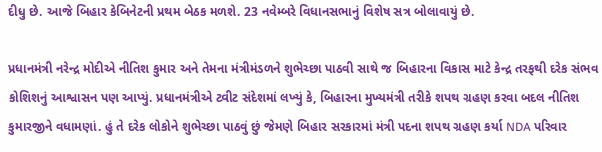દીધુ છે. આજે બિહાર કેબિનેટની પ્રથમ બેઠક મળશે. 23 નવેમ્બરે વિધાનસભાનું વિશેષ સત્ર બોલાવાયું છે.

પ્રધાનમંત્રી નરેન્દ્ર મોદીએ નીતિશ કુમાર અને તેમના મંત્રીમંડળને શુભેચ્છા પાઠવી સાથે જ બિહારના વિકાસ માટે કેન્દ્ર તરફથી દરેક સંભવ કોશિશનું આશ્વાસન પણ આપ્યું. પ્રધાનમંત્રીએ ટ્વીટ સંદેશમાં લખ્યું કે, બિહારના મુખ્યમંત્રી તરીકે શપથ ગ્રહણ કરવા બદલ નીતિશ કુમારજીને વધામણાં. હું તે દરેક લોકોને શુભેચ્છા પાઠવું છું જેમણે બિહાર સરકારમાં મંત્રી પદના શપથ ગ્રહણ કર્યા NDA પરિવાર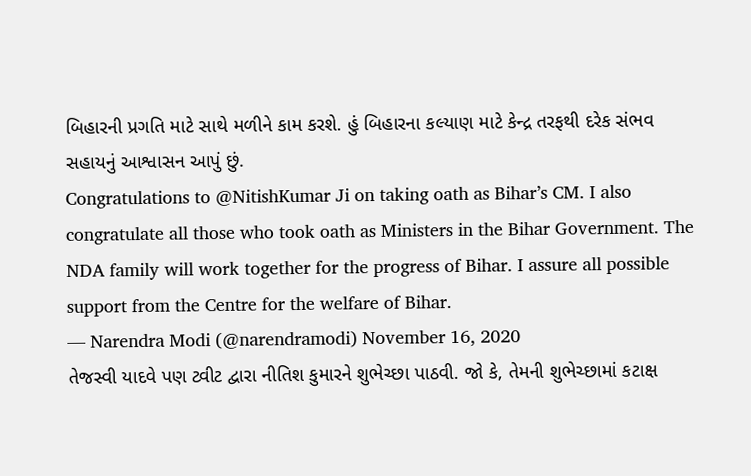બિહારની પ્રગતિ માટે સાથે મળીને કામ કરશે. હું બિહારના કલ્યાણ માટે કેન્દ્ર તરફથી દરેક સંભવ
સહાયનું આશ્વાસન આપું છું.
Congratulations to @NitishKumar Ji on taking oath as Bihar’s CM. I also congratulate all those who took oath as Ministers in the Bihar Government. The NDA family will work together for the progress of Bihar. I assure all possible support from the Centre for the welfare of Bihar.
— Narendra Modi (@narendramodi) November 16, 2020
તેજસ્વી યાદવે પણ ટ્વીટ દ્વારા નીતિશ કુમારને શુભેચ્છા પાઠવી. જો કે, તેમની શુભેચ્છામાં કટાક્ષ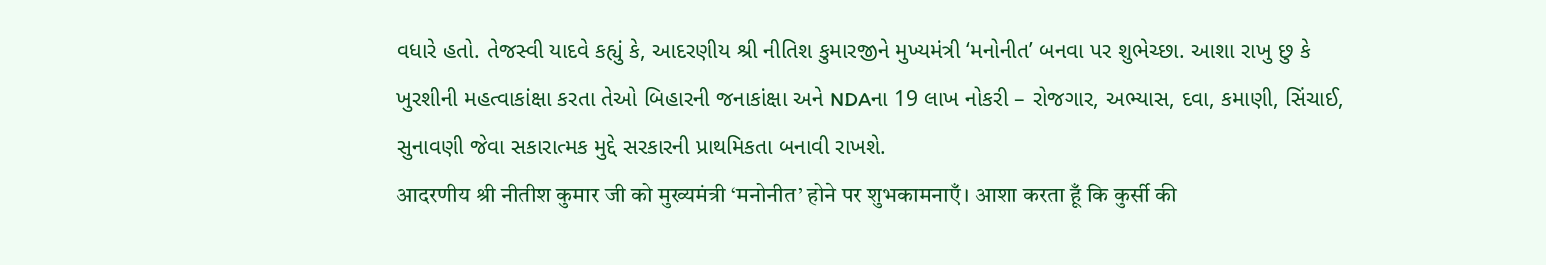વધારે હતો. તેજસ્વી યાદવે કહ્યું કે, આદરણીય શ્રી નીતિશ કુમારજીને મુખ્યમંત્રી ‘મનોનીત’ બનવા પર શુભેચ્છા. આશા રાખુ છુ કે ખુરશીની મહત્વાકાંક્ષા કરતા તેઓ બિહારની જનાકાંક્ષા અને NDAના 19 લાખ નોકરી – રોજગાર, અભ્યાસ, દવા, કમાણી, સિંચાઈ, સુનાવણી જેવા સકારાત્મક મુદ્દે સરકારની પ્રાથમિકતા બનાવી રાખશે.
आदरणीय श्री नीतीश कुमार जी को मुख्यमंत्री ‘मनोनीत’ होने पर शुभकामनाएँ। आशा करता हूँ कि कुर्सी की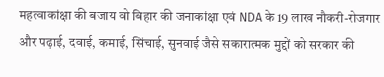महत्वाकांक्षा की बजाय वो बिहार की जनाकांक्षा एवं NDA के 19 लाख नौकरी-रोजगार और पढ़ाई, दवाई, कमाई, सिंचाई, सुनवाई जैसे सकारात्मक मुद्दों को सरकार की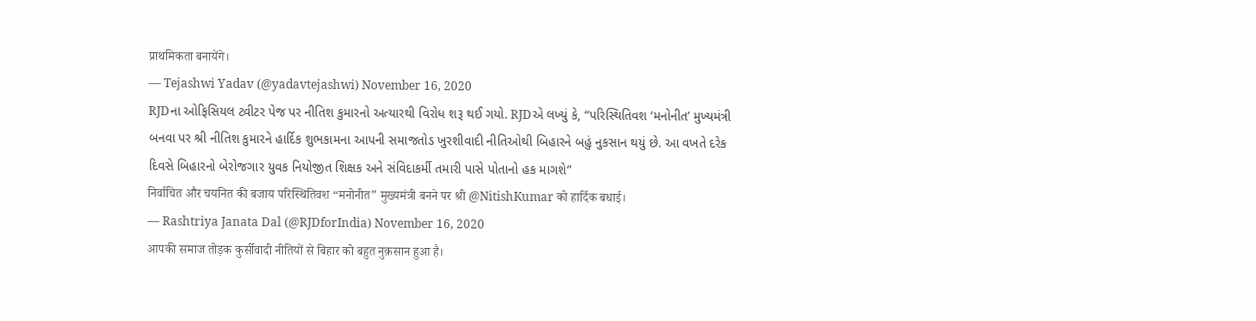प्राथमिकता बनायेंगे।
— Tejashwi Yadav (@yadavtejashwi) November 16, 2020
RJDના ઓફિસિયલ ટ્વીટર પેજ પર નીતિશ કુમારનો અત્યારથી વિરોધ શરૂ થઈ ગયો. RJDએ લખ્યું કે, “પરિસ્થિતિવશ ‘મનોનીત’ મુખ્યમંત્રી બનવા પર શ્રી નીતિશ કુમારને હાર્દિક શુભકામના આપની સમાજતોડ ખુરશીવાદી નીતિઓથી બિહારને બહું નુકસાન થયું છે. આ વખતે દરેક દિવસે બિહારનો બેરોજગાર યુવક નિયોજીત શિક્ષક અને સંવિદાકર્મી તમારી પાસે પોતાનો હક માગશે”
निर्वाचित और चयनित की बजाय परिस्थितिवश “मनोनीत” मुख्यमंत्री बनने पर श्री @NitishKumar को हार्दिक बधाई।
— Rashtriya Janata Dal (@RJDforIndia) November 16, 2020
आपकी समाज तोड़क कुर्सीवादी नीतियों से बिहार को बहुत नुक़सान हुआ है।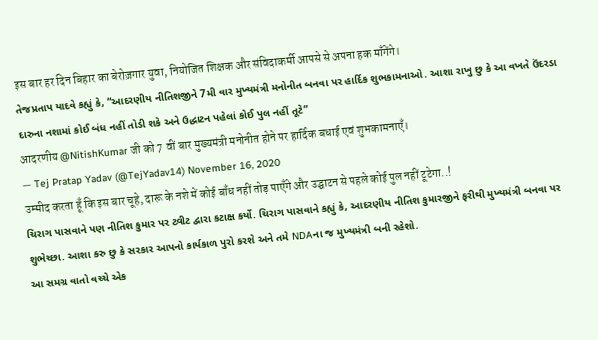इस बार हर दिन बिहार का बेरोज़गार युवा, नियोजित शिक्षक और संविदाकर्मी आपसे से अपना हक माँगेंगे।
તેજપ્રતાપ યાદવે કહ્યું કે, “આદરણીય નીતિશજીને 7મી વાર મુખ્યમંત્રી મનોનીત બનવા પર હાર્દિક શુભકામનાઓ. આશા રાખુ છુ કે આ વખતે ઉંદરડા દારુના નશામાં કોઈ બંધ નહીં તોડી શકે અને ઉદ્ધાટન પહેલાં કોઈ પુલ નહીં તૂટે”
आदरणीय @NitishKumar जी को 7 वीं बार मुख्यमंत्री मनोनीत होने पर हार्दिक बधाई एवं शुभकामनाएँ।
— Tej Pratap Yadav (@TejYadav14) November 16, 2020
उम्मीद करता हूँ कि इस बार चूहे, दारू के नशे में कोई बाँध नहीं तोड़ पाएँगे और उद्घाटन से पहले कोई पुल नहीं टूटेगा..!
ચિરાગ પાસવાને પણ નીતિશ કુમાર પર ટ્વીટ દ્વારા કટાક્ષ કર્યો. ચિરાગ પાસવાને કહ્યું કે, આદરણીય નીતિશ કુમારજીને ફરીથી મુખ્યમંત્રી બનવા પર શુભેચ્છા. આશા કરુ છુ કે સરકાર આપનો કાર્યકાળ પુરો કરશે અને તમે NDAના જ મુખ્યમંત્રી બની રહેશો.
આ સમગ્ર વાતો વચ્ચે એક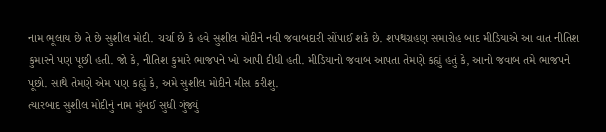નામ ભૂલાય છે તે છે સુશીલ મોદી. ચર્ચા છે કે હવે સુશીલ મોદીને નવી જવાબદારી સોંપાઈ શકે છે. શપથગ્રહણ સમારોહ બાદ મીડિયાએ આ વાત નીતિશ કુમારને પણ પૂછી હતી. જો કે, નીતિશ કુમારે ભાજપને ખો આપી દીધી હતી. મીડિયાનો જવાબ આપતા તેમણે કહ્યું હતું કે, આનો જવાબ તમે ભાજપને પૂછો. સાથે તેમણે એમ પણ કહ્યું કે, અમે સુશીલ મોદીને મીસ કરીશુ.
ત્યારબાદ સુશીલ મોદીનું નામ મુંબઈ સુધી ગુંજ્યું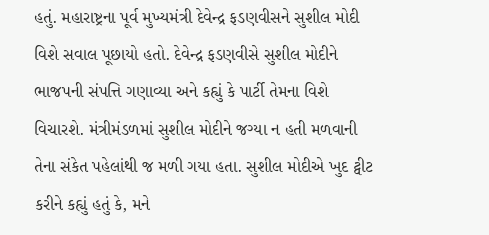હતું. મહારાષ્ટ્રના પૂર્વ મુખ્યમંત્રી દેવેન્દ્ર ફડણવીસને સુશીલ મોદી વિશે સવાલ પૂછાયો હતો. દેવેન્દ્ર ફડણવીસે સુશીલ મોદીને ભાજપની સંપત્તિ ગણાવ્યા અને કહ્યું કે પાર્ટી તેમના વિશે વિચારશે. મંત્રીમંડળમાં સુશીલ મોદીને જગ્યા ન હતી મળવાની તેના સંકેત પહેલાંથી જ મળી ગયા હતા. સુશીલ મોદીએ ખુદ ટ્વીટ કરીને કહ્યું હતું કે, મને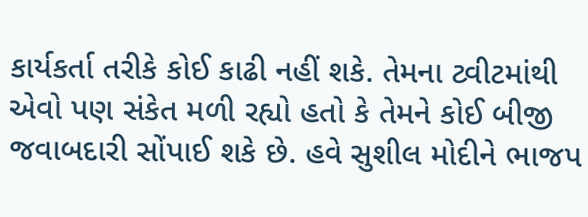કાર્યકર્તા તરીકે કોઈ કાઢી નહીં શકે. તેમના ટ્વીટમાંથી એવો પણ સંકેત મળી રહ્યો હતો કે તેમને કોઈ બીજી જવાબદારી સોંપાઈ શકે છે. હવે સુશીલ મોદીને ભાજપ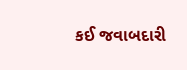કઈ જવાબદારી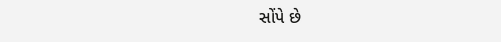સોંપે છે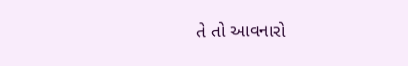તે તો આવનારો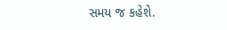સમય જ કહેશે.